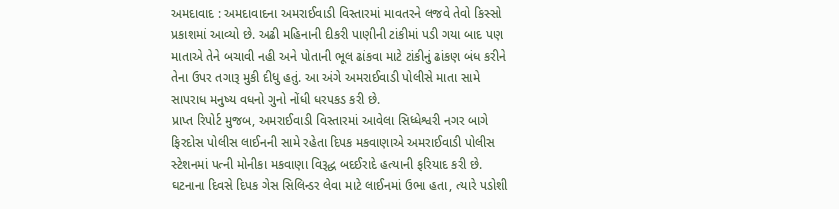અમદાવાદ : અમદાવાદના અમરાઈવાડી વિસ્તારમાં માવતરને લજવે તેવો કિસ્સો પ્રકાશમાં આવ્યો છે. અઢી મહિનાની દીકરી પાણીની ટાંકીમાં પડી ગયા બાદ પણ માતાએ તેને બચાવી નહી અને પોતાની ભૂલ ઢાંકવા માટે ટાંકીનું ઢાંકણ બંધ કરીને તેના ઉપર તગારૂ મુકી દીધુ હતું. આ અંગે અમરાઈવાડી પોલીસે માતા સામે સાપરાધ મનુષ્ય વધનો ગુનો નોંધી ધરપકડ કરી છે.
પ્રાપ્ત રિપોર્ટ મુજબ, અમરાઈવાડી વિસ્તારમાં આવેલા સિધ્ધેશ્વરી નગર બાગે ફિરદોસ પોલીસ લાઈનની સામે રહેતા દિપક મકવાણાએ અમરાઈવાડી પોલીસ સ્ટેશનમાં પત્ની મોનીકા મકવાણા વિરૂદ્ધ બદઈરાદે હત્યાની ફરિયાદ કરી છે. ઘટનાના દિવસે દિપક ગેસ સિલિન્ડર લેવા માટે લાઈનમાં ઉભા હતા, ત્યારે પડોશી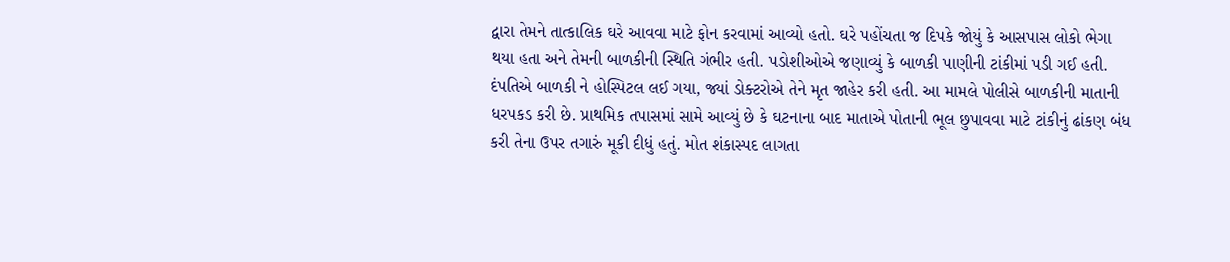દ્વારા તેમને તાત્કાલિક ઘરે આવવા માટે ફોન કરવામાં આવ્યો હતો. ઘરે પહોંચતા જ દિપકે જોયું કે આસપાસ લોકો ભેગા થયા હતા અને તેમની બાળકીની સ્થિતિ ગંભીર હતી. પડોશીઓએ જણાવ્યું કે બાળકી પાણીની ટાંકીમાં પડી ગઈ હતી.
દંપતિએ બાળકી ને હોસ્પિટલ લઈ ગયા, જ્યાં ડોક્ટરોએ તેને મૃત જાહેર કરી હતી. આ મામલે પોલીસે બાળકીની માતાની ધરપકડ કરી છે. પ્રાથમિક તપાસમાં સામે આવ્યું છે કે ઘટનાના બાદ માતાએ પોતાની ભૂલ છુપાવવા માટે ટાંકીનું ઢાંકણ બંધ કરી તેના ઉપર તગારું મૂકી દીધું હતું. મોત શંકાસ્પદ લાગતા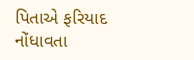પિતાએ ફરિયાદ નોંધાવતા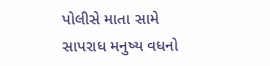પોલીસે માતા સામે સાપરાધ મનુષ્ય વધનો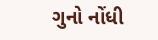ગુનો નોંધી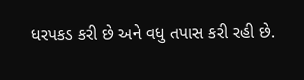ધરપકડ કરી છે અને વધુ તપાસ કરી રહી છે.